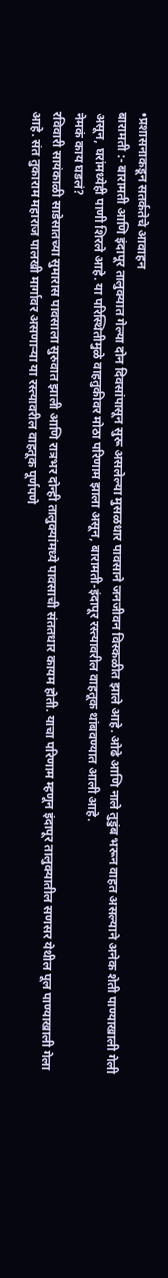•प्रशासनाकडून सतर्कतेचे आवाहन
बारामती :- बारामती आणि इंदापूर तालुक्यात गेल्या दोन दिवसांपासून सुरू असलेल्या मुसळधार पावसाने जनजीवन विस्कळीत झाले आहे. ओढे आणि नाले तुडुंब भरून वाहत असल्याने अनेक शेती पाण्याखाली गेली असून, घरांमध्येही पाणी शिरले आहे. या परिस्थितीमुळे वाहतुकीवर मोठा परिणाम झाला असून, बारामती-इंदापूर रस्त्यावरील वाहतूक थांबवण्यात आली आहे.
नेमकं काय घडलं?
रविवारी सायंकाळी साडेसातच्या सुमारास पावसाला सुरुवात झाली आणि रात्रभर दोन्ही तालुक्यांमध्ये पावसाची संततधार कायम होती. याचा परिणाम म्हणून इंदापूर तालुक्यातील सणसर येथील पूल पाण्याखाली गेला आहे. संत तुकाराम महाराज पालखी मार्गावर असणाऱ्या या रस्त्यावरील वाहतूक पूर्णपणे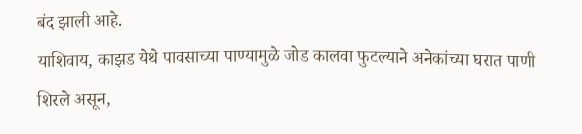बंद झाली आहे.
याशिवाय, काझड येथे पावसाच्या पाण्यामुळे जोड कालवा फुटल्याने अनेकांच्या घरात पाणी शिरले असून,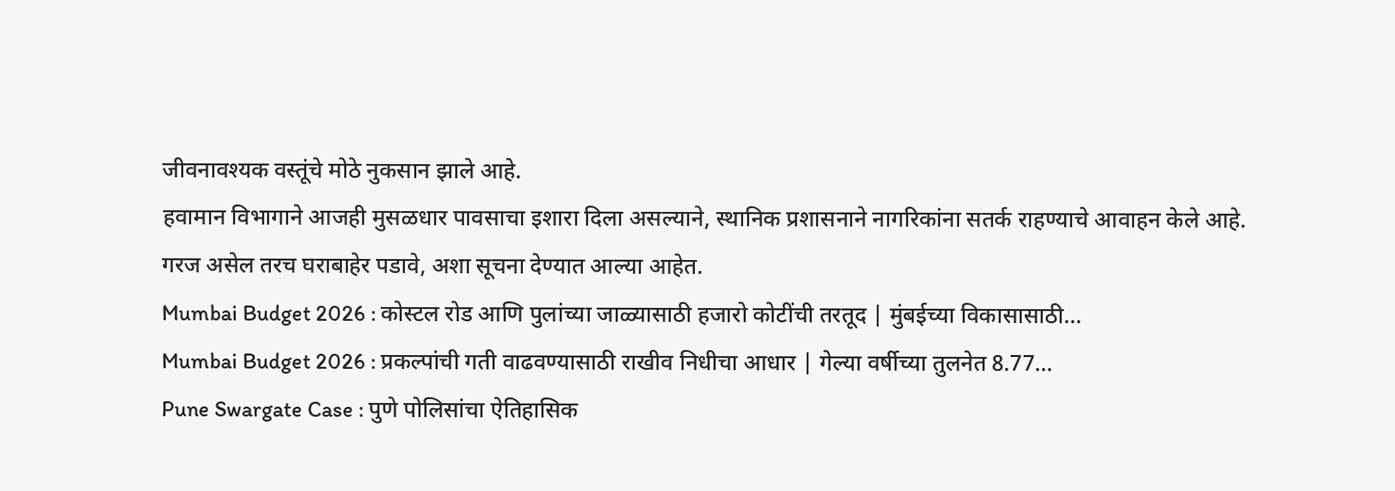जीवनावश्यक वस्तूंचे मोठे नुकसान झाले आहे.
हवामान विभागाने आजही मुसळधार पावसाचा इशारा दिला असल्याने, स्थानिक प्रशासनाने नागरिकांना सतर्क राहण्याचे आवाहन केले आहे. गरज असेल तरच घराबाहेर पडावे, अशा सूचना देण्यात आल्या आहेत.
Mumbai Budget 2026 : कोस्टल रोड आणि पुलांच्या जाळ्यासाठी हजारो कोटींची तरतूद | मुंबईच्या विकासासाठी…
Mumbai Budget 2026 : प्रकल्पांची गती वाढवण्यासाठी राखीव निधीचा आधार | गेल्या वर्षीच्या तुलनेत 8.77…
Pune Swargate Case : पुणे पोलिसांचा ऐतिहासिक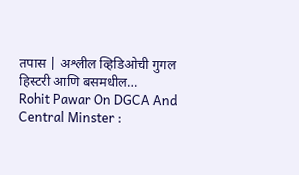तपास | अश्लील व्हिडिओची गुगल हिस्टरी आणि बसमधील…
Rohit Pawar On DGCA And Central Minster :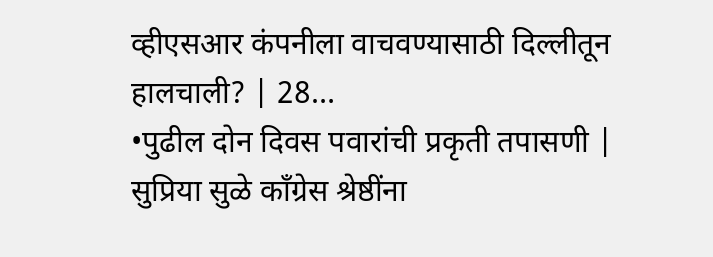व्हीएसआर कंपनीला वाचवण्यासाठी दिल्लीतून हालचाली? | 28…
•पुढील दोन दिवस पवारांची प्रकृती तपासणी | सुप्रिया सुळे काँग्रेस श्रेष्ठींना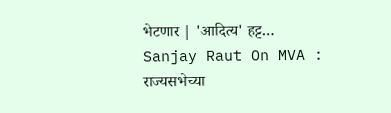भेटणार | 'आदित्य' हट्ट…
Sanjay Raut On MVA : राज्यसभेच्या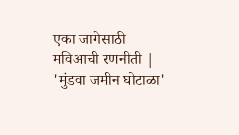एका जागेसाठी मविआची रणनीती | 'मुंडवा जमीन घोटाळा'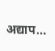अद्याप…